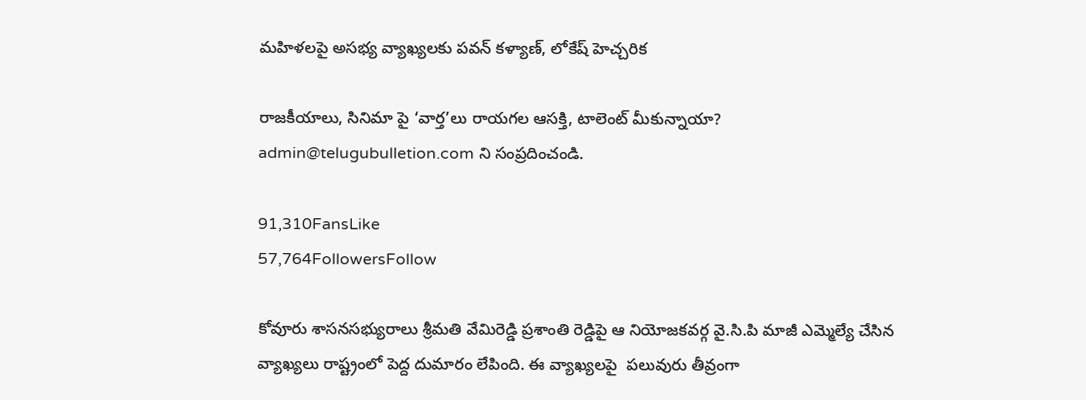మహిళలపై అసభ్య వ్యాఖ్యలకు పవన్ కళ్యాణ్, లోకేష్ హెచ్చరిక

రాజకీయాలు, సినిమా పై ‘వార్త’లు రాయగల ఆసక్తి, టాలెంట్ మీకున్నాయా? admin@telugubulletion.com ని సంప్రదించండి.

91,310FansLike
57,764FollowersFollow

కోవూరు శాసనసభ్యురాలు శ్రీమతి వేమిరెడ్డి ప్రశాంతి రెడ్డిపై ఆ నియోజకవర్గ వై.సి.పి మాజీ ఎమ్మెల్యే చేసిన వ్యాఖ్యలు రాష్ట్రంలో పెద్ద దుమారం లేపింది. ఈ వ్యాఖ్యలపై  పలువురు తీవ్రంగా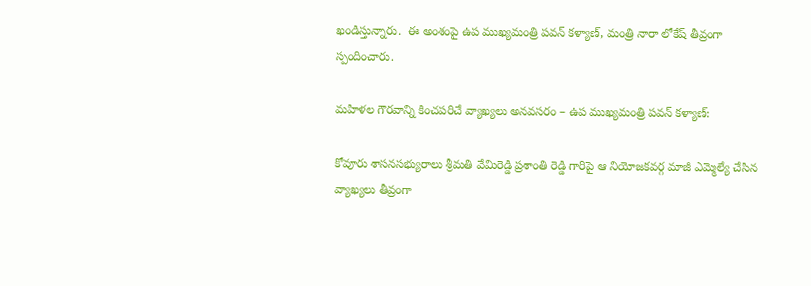ఖండిస్తున్నారు.  ఈ అంశంపై ఉప ముఖ్యమంత్రి పవన్ కళ్యాణ్, మంత్రి నారా లోకేష్ తీవ్రంగా స్పందించారు.

మహిళల గౌరవాన్ని కించపరిచే వ్యాఖ్యలు అనవసరం – ఉప ముఖ్యమంత్రి పవన్ కళ్యాణ్:

కోవూరు శాసనసభ్యురాలు శ్రీమతి వేమిరెడ్డి ప్రశాంతి రెడ్డి గారిపై ఆ నియోజకవర్గ మాజీ ఎమ్మెల్యే చేసిన వ్యాఖ్యలు తీవ్రంగా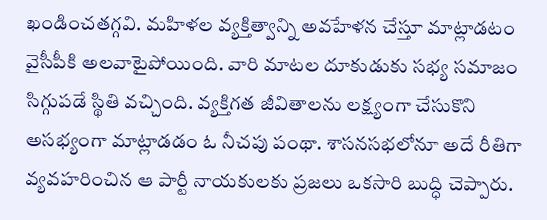ఖండించతగ్గవి. మహిళల వ్యక్తిత్వాన్ని అవహేళన చేస్తూ మాట్లాడటం వైసీపీకి అలవాటైపోయింది. వారి మాటల దూకుడుకు సభ్య సమాజం సిగ్గుపడే స్థితి వచ్చింది. వ్యక్తిగత జీవితాలను లక్ష్యంగా చేసుకొని అసభ్యంగా మాట్లాడడం ఓ నీచపు పంథా. శాసనసభలోనూ అదే రీతిగా వ్యవహరించిన ఆ పార్టీ నాయకులకు ప్రజలు ఒకసారి బుద్ధి చెప్పారు.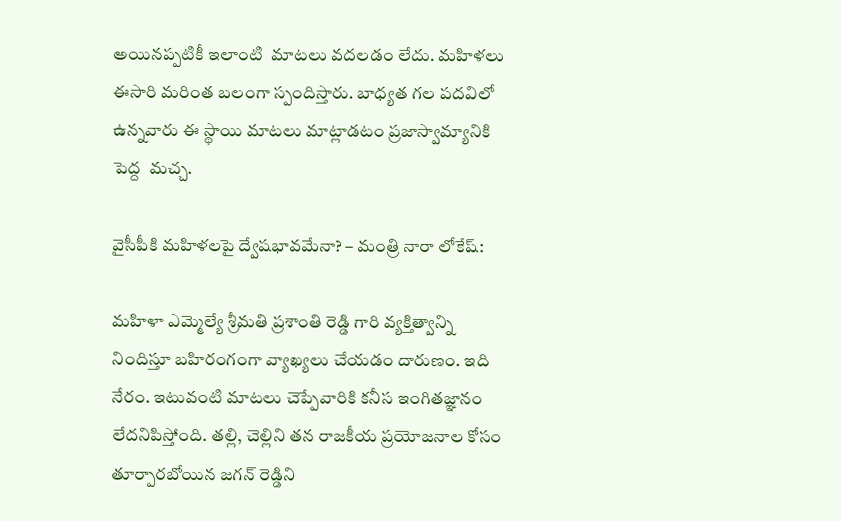అయినప్పటికీ ఇలాంటి  మాటలు వదలడం లేదు. మహిళలు ఈసారి మరింత బలంగా స్పందిస్తారు. బాధ్యత గల పదవిలో ఉన్నవారు ఈ స్థాయి మాటలు మాట్లాడటం ప్రజాస్వామ్యానికి పెద్ద  మచ్చ.

వైసీపీకి మహిళలపై ద్వేషభావమేనా? – మంత్రి నారా లోకేష్:

మహిళా ఎమ్మెల్యే శ్రీమతి ప్రశాంతి రెడ్డి గారి వ్యక్తిత్వాన్ని నిందిస్తూ బహిరంగంగా వ్యాఖ్యలు చేయడం దారుణం. ఇది నేరం. ఇటువంటి మాటలు చెప్పేవారికి కనీస ఇంగితజ్ఞానం లేదనిపిస్తోంది. తల్లి, చెల్లిని తన రాజకీయ ప్రయోజనాల కోసం తూర్పారబోయిన జగన్ రెడ్డిని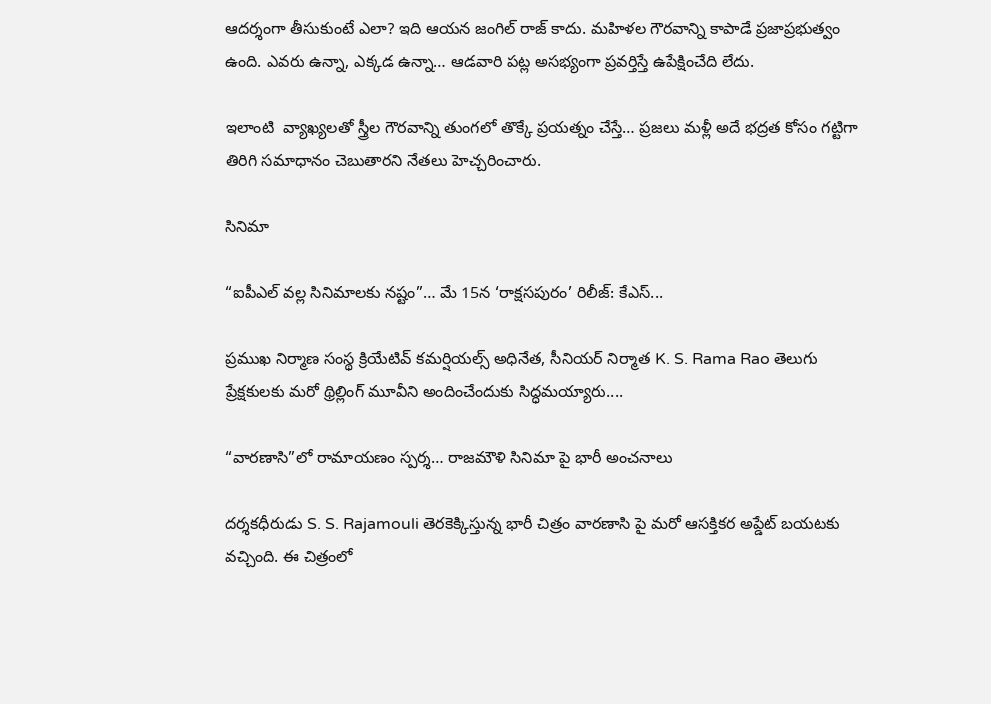ఆదర్శంగా తీసుకుంటే ఎలా? ఇది ఆయన జంగిల్ రాజ్ కాదు. మహిళల గౌరవాన్ని కాపాడే ప్రజాప్రభుత్వం ఉంది. ఎవరు ఉన్నా, ఎక్కడ ఉన్నా… ఆడవారి పట్ల అసభ్యంగా ప్రవర్తిస్తే ఉపేక్షించేది లేదు.

ఇలాంటి  వ్యాఖ్యలతో స్త్రీల గౌరవాన్ని తుంగలో తొక్కే ప్రయత్నం చేస్తే… ప్రజలు మళ్లీ అదే భద్రత కోసం గట్టిగా తిరిగి సమాధానం చెబుతారని నేతలు హెచ్చరించారు.

సినిమా

“ఐపీఎల్ వల్ల సినిమాలకు నష్టం”… మే 15న ‘రాక్షసపురం’ రిలీజ్: కేఎస్...

ప్రముఖ నిర్మాణ సంస్థ క్రియేటివ్ కమర్షియల్స్ అధినేత, సీనియర్ నిర్మాత K. S. Rama Rao తెలుగు ప్రేక్షకులకు మరో థ్రిల్లింగ్ మూవీని అందించేందుకు సిద్ధమయ్యారు....

“వారణాసి”లో రామాయణం స్పర్శ… రాజమౌళి సినిమా పై భారీ అంచనాలు

దర్శకధీరుడు S. S. Rajamouli తెరకెక్కిస్తున్న భారీ చిత్రం వారణాసి పై మరో ఆసక్తికర అప్డేట్ బయటకు వచ్చింది. ఈ చిత్రంలో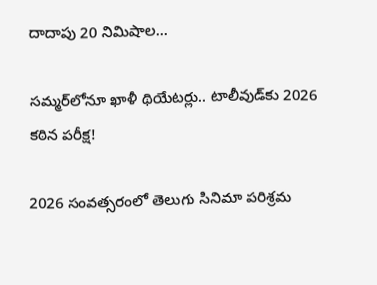దాదాపు 20 నిమిషాల...

సమ్మర్‌లోనూ ఖాళీ థియేటర్లు.. టాలీవుడ్‌కు 2026 కఠిన పరీక్ష!

2026 సంవత్సరంలో తెలుగు సినిమా పరిశ్రమ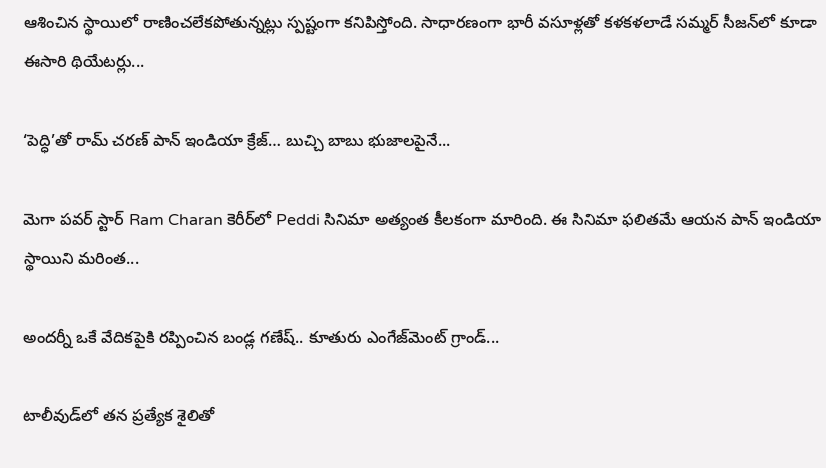ఆశించిన స్థాయిలో రాణించలేకపోతున్నట్లు స్పష్టంగా కనిపిస్తోంది. సాధారణంగా భారీ వసూళ్లతో కళకళలాడే సమ్మర్ సీజన్‌లో కూడా ఈసారి థియేటర్లు...

‘పెద్ధి’తో రామ్ చరణ్ పాన్ ఇండియా క్రేజ్… బుచ్చి బాబు భుజాలపైనే...

మెగా పవర్ స్టార్ Ram Charan కెరీర్‌లో Peddi సినిమా అత్యంత కీలకంగా మారింది. ఈ సినిమా ఫలితమే ఆయన పాన్ ఇండియా స్థాయిని మరింత...

అందర్నీ ఒకే వేదికపైకి రప్పించిన బండ్ల గణేష్.. కూతురు ఎంగేజ్‌మెంట్ గ్రాండ్...

టాలీవుడ్‌లో తన ప్రత్యేక శైలితో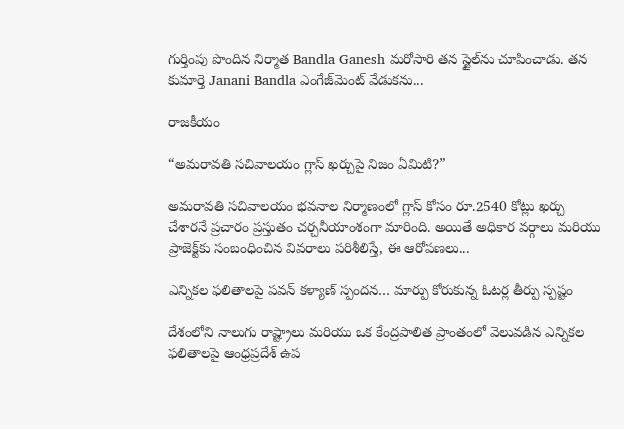గుర్తింపు పొందిన నిర్మాత Bandla Ganesh మరోసారి తన స్టైల్‌ను చూపించాడు. తన కుమార్తె Janani Bandla ఎంగేజ్‌మెంట్ వేడుకను...

రాజకీయం

“అమరావతి సచివాలయం గ్లాస్ ఖర్చుపై నిజం ఏమిటి?”

అమరావతి సచివాలయం భవనాల నిర్మాణంలో గ్లాస్ కోసం రూ.2540 కోట్లు ఖర్చు చేశారనే ప్రచారం ప్రస్తుతం చర్చనీయాంశంగా మారింది. అయితే అధికార వర్గాలు మరియు ప్రాజెక్ట్‌కు సంబంధించిన వివరాలు పరిశీలిస్తే, ఈ ఆరోపణలు...

ఎన్నికల ఫలితాలపై పవన్ కళ్యాణ్ స్పందన… మార్పు కోరుకున్న ఓటర్ల తీర్పు స్పష్టం

దేశంలోని నాలుగు రాష్ట్రాలు మరియు ఒక కేంద్రపాలిత ప్రాంతంలో వెలువడిన ఎన్నికల ఫలితాలపై ఆంధ్రప్రదేశ్ ఉప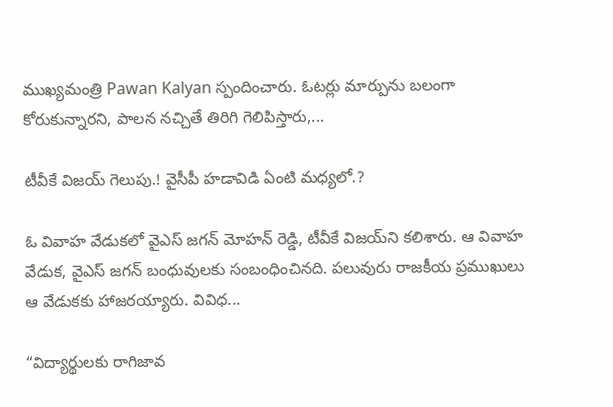ముఖ్యమంత్రి Pawan Kalyan స్పందించారు. ఓటర్లు మార్పును బలంగా కోరుకున్నారని, పాలన నచ్చితే తిరిగి గెలిపిస్తారు,...

టీవీకే విజయ్ గెలుపు.! వైసీపీ హడావిడి ఏంటి మధ్యలో.?

ఓ వివాహ వేడుకలో వైఎస్ జగన్ మోహన్ రెడ్డి, టీవీకే విజయ్‌ని కలిశారు. ఆ వివాహ వేడుక, వైఎస్ జగన్ బంధువులకు సంబంధించినది. పలువురు రాజకీయ ప్రముఖులు ఆ వేడుకకు హాజరయ్యారు. వివిధ...

“విద్యార్థులకు రాగిజావ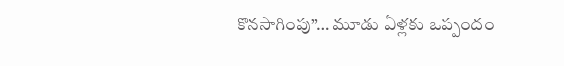కొనసాగింపు”… మూడు ఏళ్లకు ఒప్పందం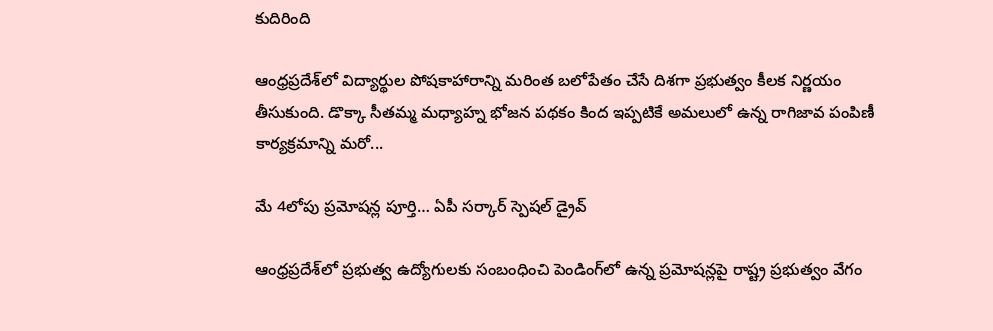కుదిరింది

ఆంధ్రప్రదేశ్‌లో విద్యార్థుల పోషకాహారాన్ని మరింత బలోపేతం చేసే దిశగా ప్రభుత్వం కీలక నిర్ణయం తీసుకుంది. డొక్కా సీతమ్మ మధ్యాహ్న భోజన పథకం కింద ఇప్పటికే అమలులో ఉన్న రాగిజావ పంపిణీ కార్యక్రమాన్ని మరో...

మే 4లోపు ప్రమోషన్ల పూర్తి… ఏపీ సర్కార్ స్పెషల్ డ్రైవ్

ఆంధ్రప్రదేశ్‌లో ప్రభుత్వ ఉద్యోగులకు సంబంధించి పెండింగ్‌లో ఉన్న ప్రమోషన్లపై రాష్ట్ర ప్రభుత్వం వేగం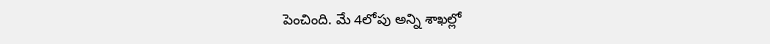పెంచింది. మే 4లోపు అన్ని శాఖల్లో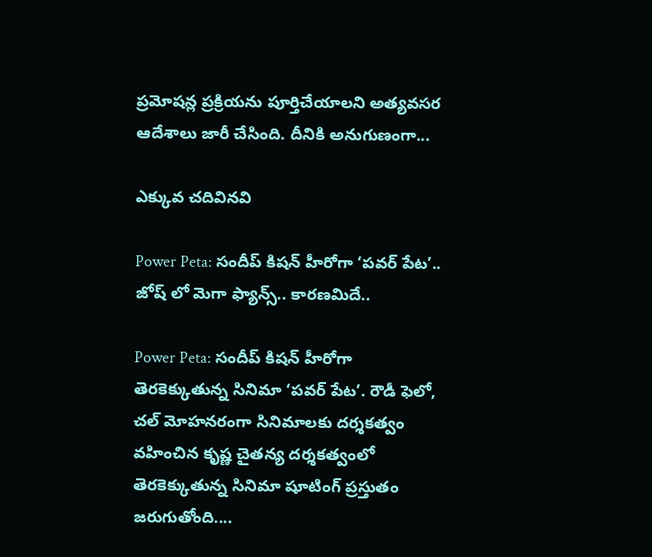ప్రమోషన్ల ప్రక్రియను పూర్తిచేయాలని అత్యవసర ఆదేశాలు జారీ చేసింది. దీనికి అనుగుణంగా...

ఎక్కువ చదివినవి

Power Peta: సందీప్ కిషన్ హీరోగా ‘పవర్ పేట’.. జోష్ లో మెగా ఫ్యాన్స్.. కారణమిదే..

Power Peta: సందీప్ కిషన్ హీరోగా తెరకెక్కుతున్న సినిమా ‘పవర్ పేట’. రౌడీ ఫెలో, చల్ మోహనరంగా సినిమాలకు దర్శకత్వం వహించిన కృష్ణ చైతన్య దర్శకత్వంలో తెరకెక్కుతున్న సినిమా షూటింగ్ ప్రస్తుతం జరుగుతోంది....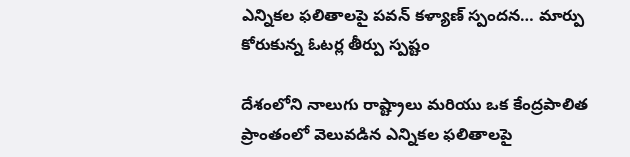ఎన్నికల ఫలితాలపై పవన్ కళ్యాణ్ స్పందన… మార్పు కోరుకున్న ఓటర్ల తీర్పు స్పష్టం

దేశంలోని నాలుగు రాష్ట్రాలు మరియు ఒక కేంద్రపాలిత ప్రాంతంలో వెలువడిన ఎన్నికల ఫలితాలపై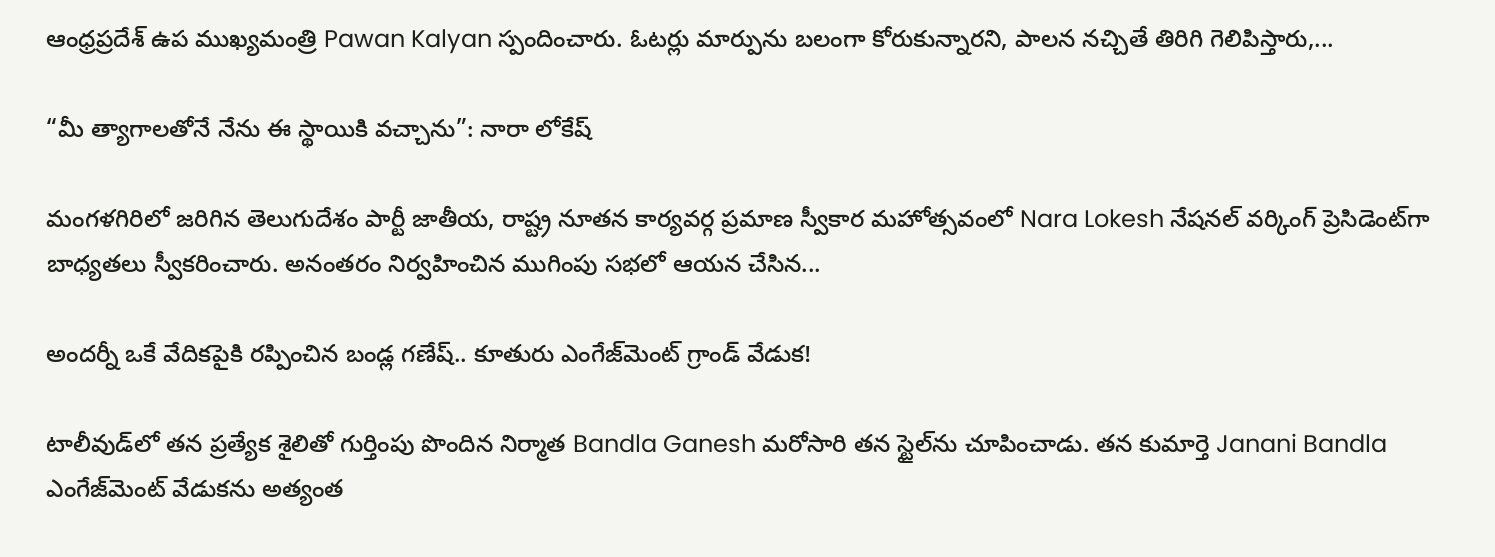ఆంధ్రప్రదేశ్ ఉప ముఖ్యమంత్రి Pawan Kalyan స్పందించారు. ఓటర్లు మార్పును బలంగా కోరుకున్నారని, పాలన నచ్చితే తిరిగి గెలిపిస్తారు,...

“మీ త్యాగాలతోనే నేను ఈ స్థాయికి వచ్చాను”: నారా లోకేష్

మంగళగిరిలో జరిగిన తెలుగుదేశం పార్టీ జాతీయ, రాష్ట్ర నూతన కార్యవర్గ ప్రమాణ స్వీకార మహోత్సవంలో Nara Lokesh నేషనల్ వర్కింగ్ ప్రెసిడెంట్‌గా బాధ్యతలు స్వీకరించారు. అనంతరం నిర్వహించిన ముగింపు సభలో ఆయన చేసిన...

అందర్నీ ఒకే వేదికపైకి రప్పించిన బండ్ల గణేష్.. కూతురు ఎంగేజ్‌మెంట్ గ్రాండ్ వేడుక!

టాలీవుడ్‌లో తన ప్రత్యేక శైలితో గుర్తింపు పొందిన నిర్మాత Bandla Ganesh మరోసారి తన స్టైల్‌ను చూపించాడు. తన కుమార్తె Janani Bandla ఎంగేజ్‌మెంట్ వేడుకను అత్యంత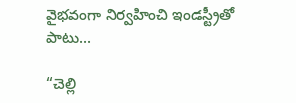వైభవంగా నిర్వహించి ఇండస్ట్రీతో పాటు...

“చెల్లి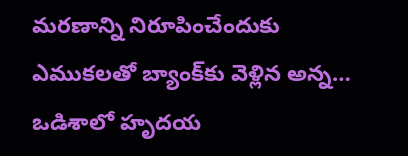మరణాన్ని నిరూపించేందుకు ఎముకలతో బ్యాంక్‌కు వెళ్లిన అన్న… ఒడిశాలో హృదయ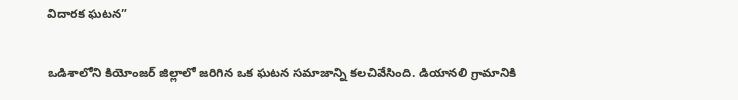విదారక ఘటన”

ఒడిశాలోని కియోంజర్ జిల్లాలో జరిగిన ఒక ఘటన సమాజాన్ని కలచివేసింది. డియానలి గ్రామానికి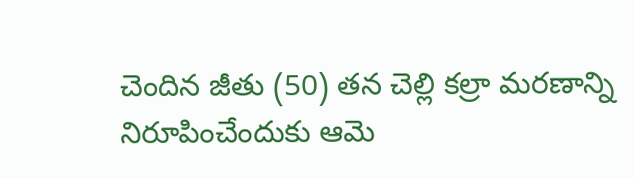చెందిన జీతు (50) తన చెల్లి కల్రా మరణాన్ని నిరూపించేందుకు ఆమె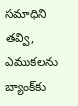సమాధిని తవ్వి, ఎముకలను బ్యాంక్‌కు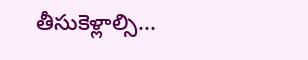తీసుకెళ్లాల్సి...